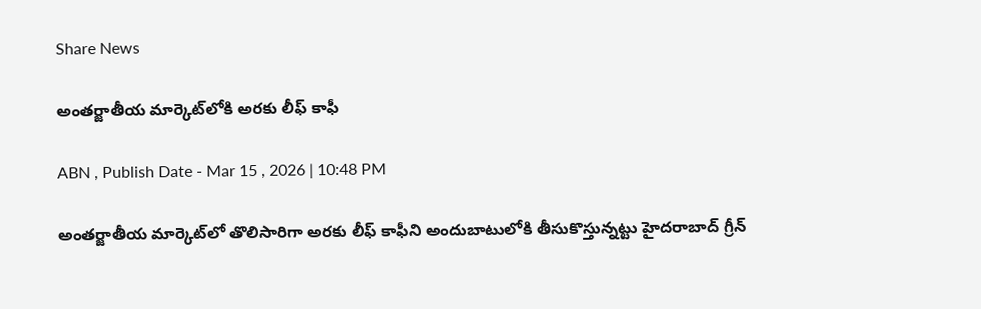Share News

అంతర్జాతీయ మార్కెట్‌లోకి అరకు లీఫ్‌ కాఫీ

ABN , Publish Date - Mar 15 , 2026 | 10:48 PM

అంతర్జాతీయ మార్కెట్‌లో తొలిసారిగా అరకు లీఫ్‌ కాఫీని అందుబాటులోకి తీసుకొస్తున్నట్టు హైదరాబాద్‌ గ్రీన్‌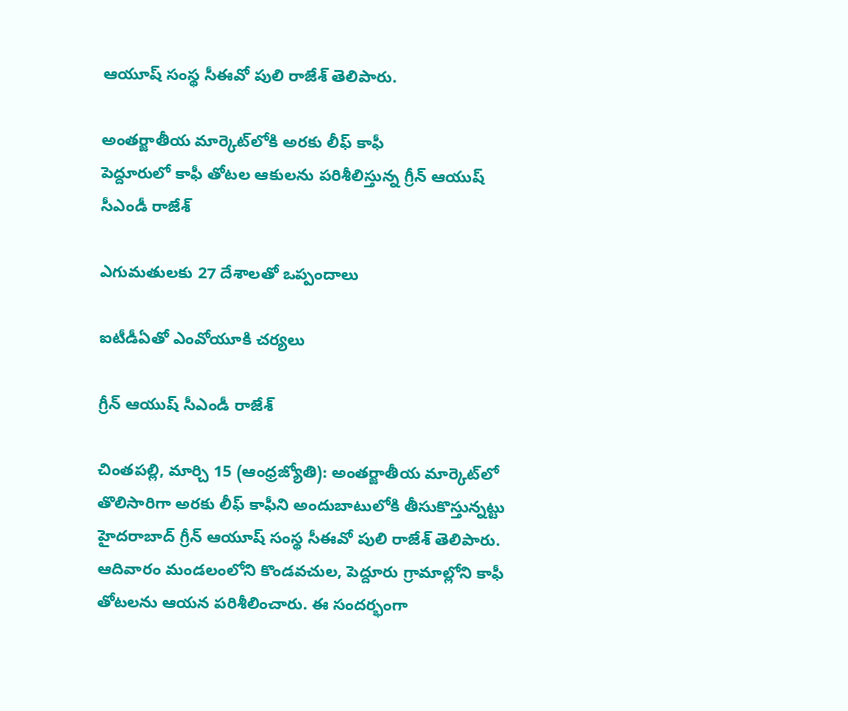ఆయూష్‌ సంస్థ సీఈవో పులి రాజేశ్‌ తెలిపారు.

అంతర్జాతీయ మార్కెట్‌లోకి అరకు లీఫ్‌ కాఫీ
పెద్దూరులో కాఫీ తోటల ఆకులను పరిశీలిస్తున్న గ్రీన్‌ ఆయుష్‌ సీఎండీ రాజేశ్‌

ఎగుమతులకు 27 దేశాలతో ఒప్పందాలు

ఐటీడీఏతో ఎంవోయూకి చర్యలు

గ్రీన్‌ ఆయుష్‌ సీఎండీ రాజేశ్‌

చింతపల్లి, మార్చి 15 (ఆంధ్రజ్యోతి): అంతర్జాతీయ మార్కెట్‌లో తొలిసారిగా అరకు లీఫ్‌ కాఫీని అందుబాటులోకి తీసుకొస్తున్నట్టు హైదరాబాద్‌ గ్రీన్‌ ఆయూష్‌ సంస్థ సీఈవో పులి రాజేశ్‌ తెలిపారు. ఆదివారం మండలంలోని కొండవచుల, పెద్దూరు గ్రామాల్లోని కాఫీ తోటలను ఆయన పరిశీలించారు. ఈ సందర్భంగా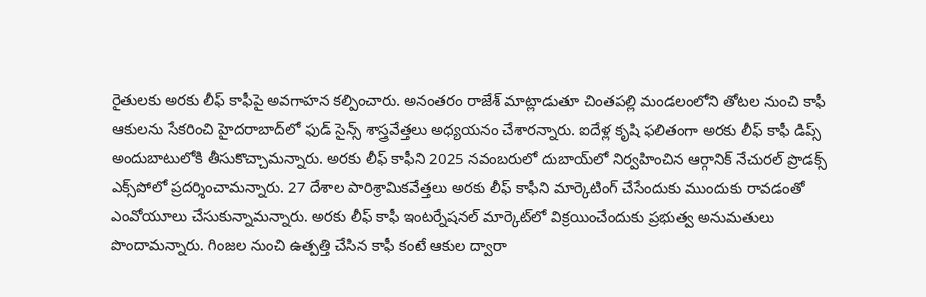రైతులకు అరకు లీఫ్‌ కాఫీపై అవగాహన కల్పించారు. అనంతరం రాజేశ్‌ మాట్లాడుతూ చింతపల్లి మండలంలోని తోటల నుంచి కాఫీ ఆకులను సేకరించి హైదరాబాద్‌లో ఫుడ్‌ సైన్స్‌ శాస్త్రవేత్తలు అధ్యయనం చేశారన్నారు. ఐదేళ్ల కృషి ఫలితంగా అరకు లీఫ్‌ కాఫీ డిప్స్‌ అందుబాటులోకి తీసుకొచ్చామన్నారు. అరకు లీఫ్‌ కాఫీని 2025 నవంబరులో దుబాయ్‌లో నిర్వహించిన ఆర్గానిక్‌ నేచురల్‌ ప్రొడక్స్‌ ఎక్స్‌పోలో ప్రదర్శించామన్నారు. 27 దేశాల పారిశ్రామికవేత్తలు అరకు లీఫ్‌ కాఫీని మార్కెటింగ్‌ చేసేందుకు ముందుకు రావడంతో ఎంవోయూలు చేసుకున్నామన్నారు. అరకు లీఫ్‌ కాఫీ ఇంటర్నేషనల్‌ మార్కెట్‌లో విక్రయించేందుకు ప్రభుత్వ అనుమతులు పొందామన్నారు. గింజల నుంచి ఉత్పత్తి చేసిన కాఫీ కంటే ఆకుల ద్వారా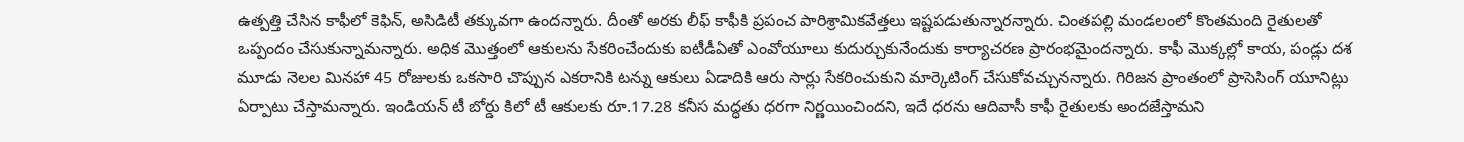ఉత్పత్తి చేసిన కాఫీలో కెఫిన్‌, అసిడిటీ తక్కువగా ఉందన్నారు. దీంతో అరకు లీఫ్‌ కాఫీకి ప్రపంచ పారిశ్రామికవేత్తలు ఇష్టపడుతున్నారన్నారు. చింతపల్లి మండలంలో కొంతమంది రైతులతో ఒప్పందం చేసుకున్నామన్నారు. అధిక మొత్తంలో ఆకులను సేకరించేందుకు ఐటీడీఏతో ఎంవోయూలు కుదుర్చుకునేందుకు కార్యాచరణ ప్రారంభమైందన్నారు. కాఫీ మొక్కల్లో కాయ, పండ్లు దశ మూడు నెలల మినహా 45 రోజులకు ఒకసారి చొప్పున ఎకరానికి టన్ను ఆకులు ఏడాదికి ఆరు సార్లు సేకరించుకుని మార్కెటింగ్‌ చేసుకోవచ్చునన్నారు. గిరిజన ప్రాంతంలో ప్రాసెసింగ్‌ యూనిట్లు ఏర్పాటు చేస్తామన్నారు. ఇండియన్‌ టీ బోర్డు కిలో టీ ఆకులకు రూ.17.28 కనీస మద్ధతు ధరగా నిర్ణయించిందని, ఇదే ధరను ఆదివాసీ కాఫీ రైతులకు అందజేస్తామని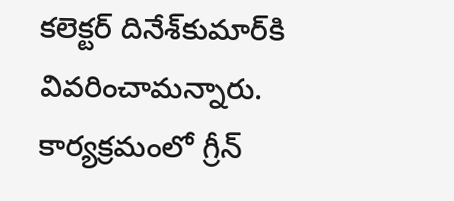కలెక్టర్‌ దినేశ్‌కుమార్‌కి వివరించామన్నారు. కార్యక్రమంలో గ్రీన్‌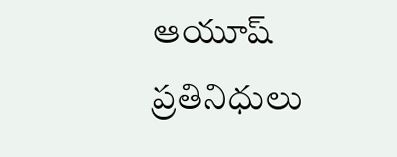ఆయూష్‌ ప్రతినిధులు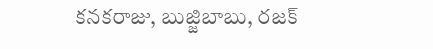కనకరాజు, బుజ్జిబాబు, రజక్‌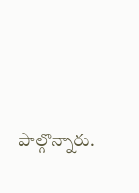పాల్గొన్నారు.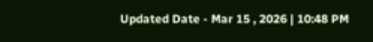Updated Date - Mar 15 , 2026 | 10:48 PM